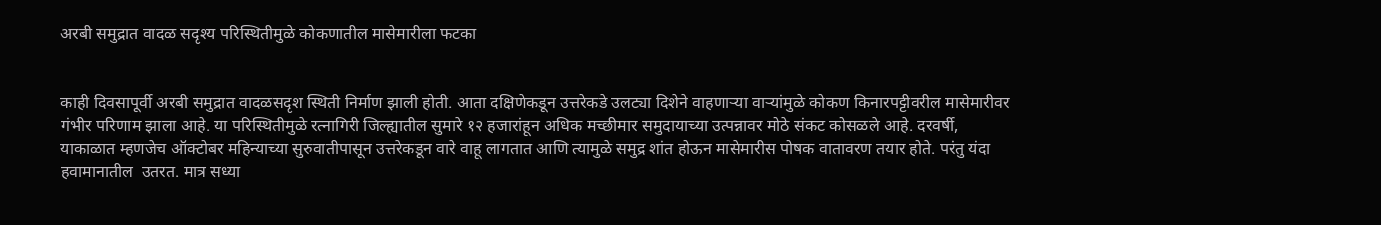अरबी समुद्रात वादळ सदृश्य परिस्थितीमुळे कोकणातील मासेमारीला फटका


काही दिवसापूर्वी अरबी समुद्रात वादळसदृश स्थिती निर्माण झाली होती. आता दक्षिणेकडून उत्तरेकडे उलट्या दिशेने वाहणार्‍या वार्‍यांमुळे कोकण किनारपट्टीवरील मासेमारीवर गंभीर परिणाम झाला आहे. या परिस्थितीमुळे रत्नागिरी जिल्ह्यातील सुमारे १२ हजारांहून अधिक मच्छीमार समुदायाच्या उत्पन्नावर मोठे संकट कोसळले आहे. दरवर्षी, याकाळात म्हणजेच ऑक्टोबर महिन्याच्या सुरुवातीपासून उत्तरेकडून वारे वाहू लागतात आणि त्यामुळे समुद्र शांत होऊन मासेमारीस पोषक वातावरण तयार होते. परंतु यंदा हवामानातील  उतरत. मात्र सध्या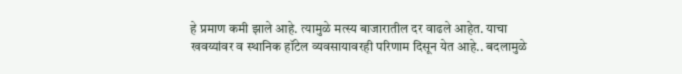हे प्रमाण कमी झाले आहे. त्यामुळे मत्स्य बाजारातील दर वाढले आहेत. याचा खवय्यांवर व स्थानिक हॉटेल व्यवसायावरही परिणाम दिसून येत आहे.. बदलामुळे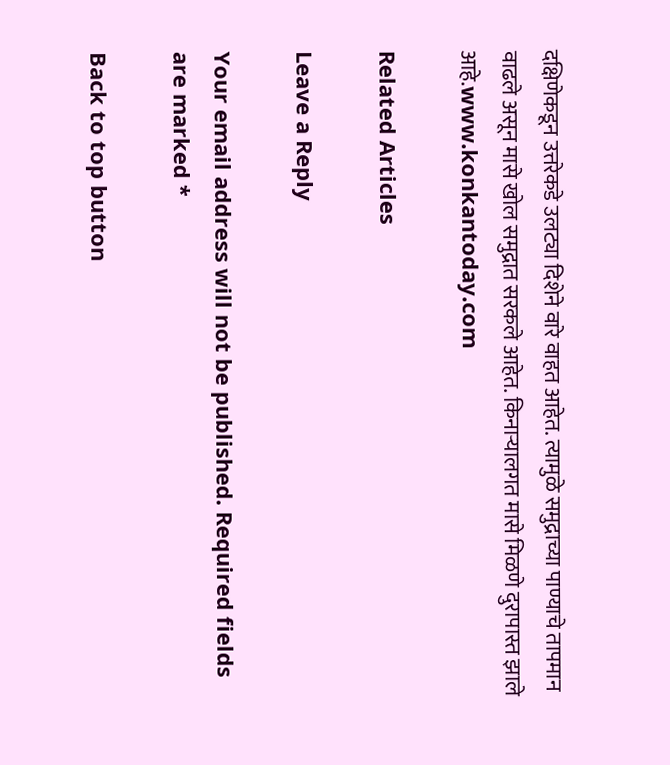दक्षिणेकडून उत्तरेकडे उलट्या दिशेने वारे वाहत आहेत. त्यामुळे समुद्राच्या पाण्याचे तापमान वाढले असून मासे खोल समुद्रात सरकले आहेत. किनार्‍यालगत मासे मिळणे दुरापास्त झाले आहे.www.konkantoday.com

Related Articles

Leave a Reply

Your email address will not be published. Required fields are marked *

Back to top button